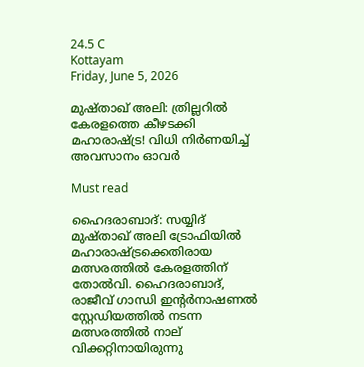24.5 C
Kottayam
Friday, June 5, 2026

മുഷ്താഖ് അലി: ത്രില്ലറില്‍ കേരളത്തെ കീഴടക്കി മഹാരാഷ്ട്ര! വിധി നിർണയിച്ച് അവസാനം ഓവർ

Must read

ഹൈദരാബാദ്: സയ്യിദ് മുഷ്താഖ് അലി ട്രോഫിയില്‍ മഹാരാഷ്ട്രക്കെതിരായ മത്സരത്തില്‍ കേരളത്തിന് തോല്‍വി. ഹൈദരാബാദ്, രാജീവ് ഗാന്ധി ഇന്റര്‍നാഷണല്‍ സ്റ്റേഡിയത്തില്‍ നടന്ന മത്സരത്തില്‍ നാല് വിക്കറ്റിനായിരുന്നു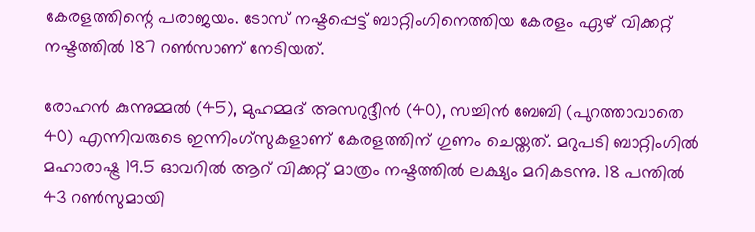കേരളത്തിന്റെ പരാജയം. ടോസ് നഷ്ടപ്പെട്ട് ബാറ്റിംഗിനെത്തിയ കേരളം ഏഴ് വിക്കറ്റ് നഷ്ടത്തില്‍ 187 റണ്‍സാണ് നേടിയത്.

രോഹന്‍ കുന്നുമ്മല്‍ (45), മുഹമ്മദ് അസറുദ്ദീന്‍ (40), സച്ചിന്‍ ബേബി (പുറത്താവാതെ 40) എന്നിവരുടെ ഇന്നിംഗ്‌സുകളാണ് കേരളത്തിന് ഗുണം ചെയ്തത്. മറുപടി ബാറ്റിംഗില്‍ മഹാരാഷ്ട്ര 19.5 ഓവറില്‍ ആറ് വിക്കറ്റ് മാത്രം നഷ്ടത്തില്‍ ലക്ഷ്യം മറികടന്നു. 18 പന്തില്‍ 43 റണ്‍സുമായി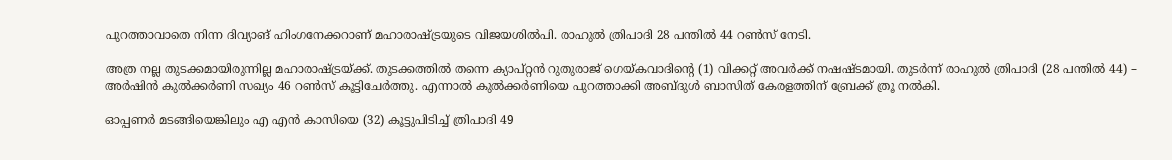പുറത്താവാതെ നിന്ന ദിവ്യാങ് ഹിംഗനേക്കറാണ് മഹാരാഷ്ട്രയുടെ വിജയശില്‍പി. രാഹുല്‍ ത്രിപാദി 28 പന്തില്‍ 44 റണ്‍സ് നേടി.

അത്ര നല്ല തുടക്കമായിരുന്നില്ല മഹാരാഷ്ട്രയ്ക്ക്. തുടക്കത്തില്‍ തന്നെ ക്യാപ്റ്റന്‍ റുതുരാജ് ഗെയ്കവാദിന്റെ (1) വിക്കറ്റ് അവര്‍ക്ക് നഷഷ്ടമായി. തുടര്‍ന്ന് രാഹുല്‍ ത്രിപാദി (28 പന്തില്‍ 44) – അര്‍ഷിന്‍ കുല്‍ക്കര്‍ണി സഖ്യം 46 റണ്‍സ് കൂട്ടിചേര്‍ത്തു. എന്നാല്‍ കുല്‍ക്കര്‍ണിയെ പുറത്താക്കി അബ്ദുള്‍ ബാസിത് കേരളത്തിന് ബ്രേക്ക് ത്രൂ നല്‍കി.

ഓപ്പണര്‍ മടങ്ങിയെങ്കിലും എ എന്‍ കാസിയെ (32) കൂട്ടുപിടിച്ച് ത്രിപാദി 49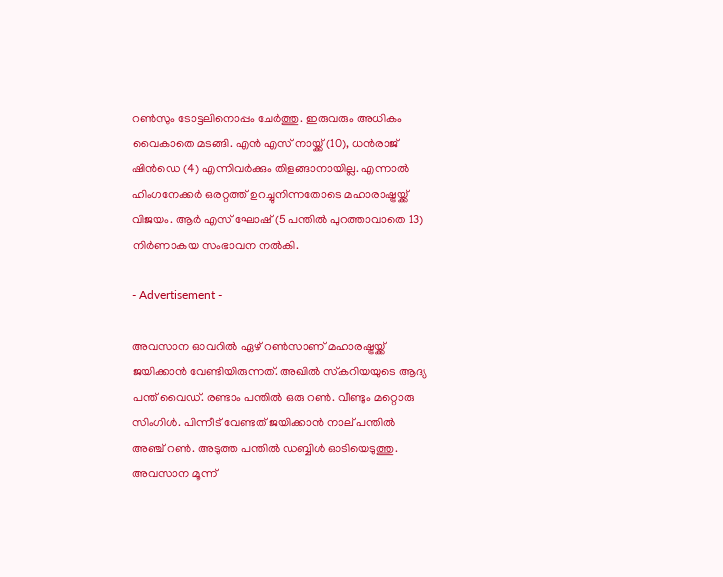റണ്‍സും ടോട്ടലിനൊപ്പം ചേര്‍ത്തു. ഇരുവരും അധികം വൈകാതെ മടങ്ങി. എന്‍ എസ് നായ്ക്ക് (10), ധന്‍രാജ് ഷിന്‍ഡെ (4) എന്നിവര്‍ക്കും തിളങ്ങാനായില്ല. എന്നാല്‍ ഹിംഗനേക്കര്‍ ഒരറ്റത്ത് ഉറച്ചുനിന്നതോടെ മഹാരാഷ്ട്രയ്ക്ക് വിജയം. ആര്‍ എസ് ഘോഷ് (5 പന്തില്‍ പുറത്താവാതെ 13) നിര്‍ണാകയ സംഭാവന നല്‍കി.

- Advertisement -

അവസാന ഓവറില്‍ ഏഴ് റണ്‍സാണ് മഹാരഷ്ട്രയ്ക്ക് ജയിക്കാന്‍ വേണ്ടിയിരുന്നത്. അഖില്‍ സ്‌കറിയയുടെ ആദ്യ പന്ത് വൈഡ്. രണ്ടാം പന്തില്‍ ഒരു റണ്‍. വീണ്ടും മറ്റൊരു സിംഗിള്‍. പിന്നീട് വേണ്ടത് ജയിക്കാന്‍ നാല് പന്തില്‍ അഞ്ച് റണ്‍. അടുത്ത പന്തില്‍ ഡബ്ബിള്‍ ഓടിയെടുത്തു. അവസാന മൂന്ന്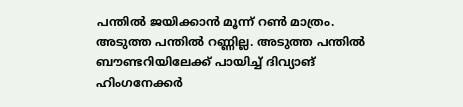പന്തില്‍ ജയിക്കാന്‍ മൂന്ന് റണ്‍ മാത്രം. അടുത്ത പന്തില്‍ റണ്ണില്ല. അടുത്ത പന്തില്‍ ബൗണ്ടറിയിലേക്ക് പായിച്ച് ദിവ്യാങ് ഹിംഗനേക്കര്‍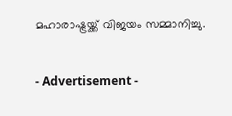മഹാരാഷ്ട്രയ്ക്ക് വിജയം സമ്മാനിച്ചു.

- Advertisement -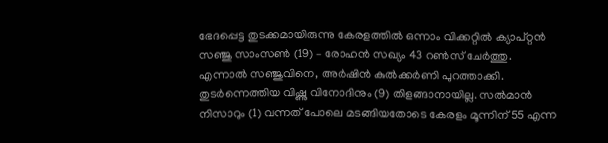ഭേദപ്പെട്ട തുടക്കമായിരുന്നു കേരളത്തില്‍ ഒന്നാം വിക്കറ്റില്‍ ക്യാപ്റ്റന്‍ സഞ്ജു സാംസണ്‍ (19) – രോഹന്‍ സഖ്യം 43 റണ്‍സ് ചേര്‍ത്തു. എന്നാല്‍ സഞ്ജുവിനെ, അര്‍ഷിന്‍ കുല്‍ക്കര്‍ണി പുറത്താക്കി. തുടര്‍ന്നെത്തിയ വിഷ്ണു വിനോദിനും (9) തിളങ്ങാനായില്ല. സല്‍മാന്‍ നിസാറും (1) വന്നത് പോലെ മടങ്ങിയതോടെ കേരളം മൂന്നിന് 55 എന്ന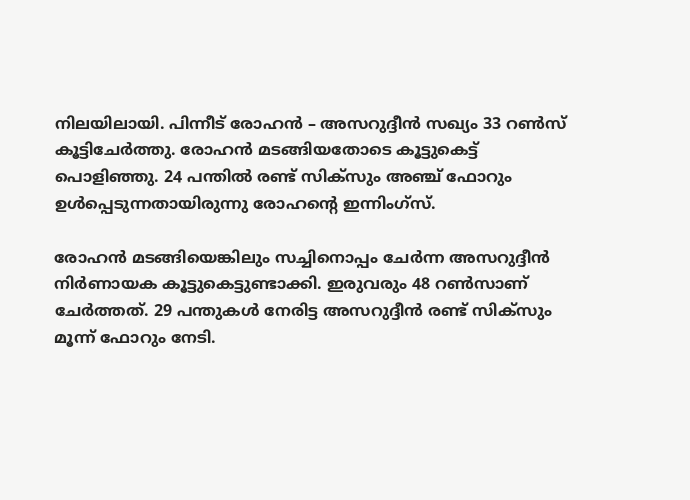നിലയിലായി. പിന്നീട് രോഹന്‍ – അസറുദ്ദീന്‍ സഖ്യം 33 റണ്‍സ് കൂട്ടിചേര്‍ത്തു. രോഹന്‍ മടങ്ങിയതോടെ കൂട്ടുകെട്ട് പൊളിഞ്ഞു. 24 പന്തില്‍ രണ്ട് സിക്‌സും അഞ്ച് ഫോറും ഉള്‍പ്പെടുന്നതായിരുന്നു രോഹന്റെ ഇന്നിംഗ്‌സ്.

രോഹന്‍ മടങ്ങിയെങ്കിലും സച്ചിനൊപ്പം ചേര്‍ന്ന അസറുദ്ദീന്‍ നിര്‍ണായക കൂട്ടുകെട്ടുണ്ടാക്കി. ഇരുവരും 48 റണ്‍സാണ് ചേര്‍ത്തത്. 29 പന്തുകള്‍ നേരിട്ട അസറുദ്ദീന്‍ രണ്ട് സിക്‌സും മൂന്ന് ഫോറും നേടി.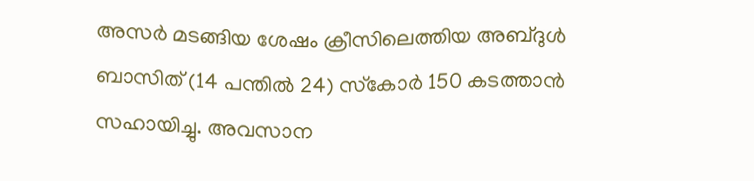അസര്‍ മടങ്ങിയ ശേഷം ക്രീസിലെത്തിയ അബ്ദുള്‍ ബാസിത് (14 പന്തില്‍ 24) സ്‌കോര്‍ 150 കടത്താന്‍ സഹായിച്ചു. അവസാന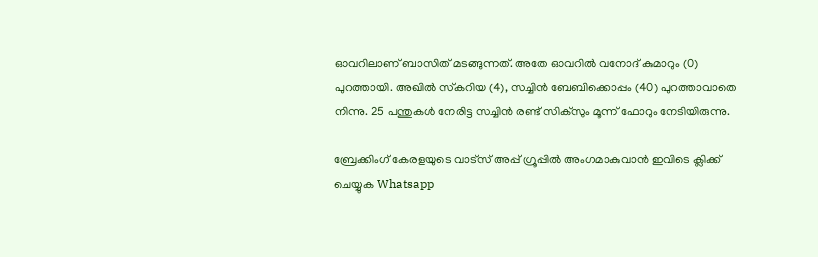ഓവറിലാണ് ബാസിത് മടങ്ങുന്നത്. അതേ ഓവറില്‍ വനോദ് കുമാറും (0) പുറത്തായി. അഖില്‍ സ്‌കറിയ (4), സച്ചിന്‍ ബേബിക്കൊപ്പം (40) പുറത്താവാതെ നിന്നു. 25 പന്തുകള്‍ നേരിട്ട സച്ചിന്‍ രണ്ട് സിക്‌സും മൂന്ന് ഫോറും നേടിയിരുന്നു.

ബ്രേക്കിംഗ് കേരളയുടെ വാട്സ് അപ്പ് ഗ്രൂപ്പിൽ അംഗമാകുവാൻ ഇവിടെ ക്ലിക്ക് ചെയ്യുക Whatsapp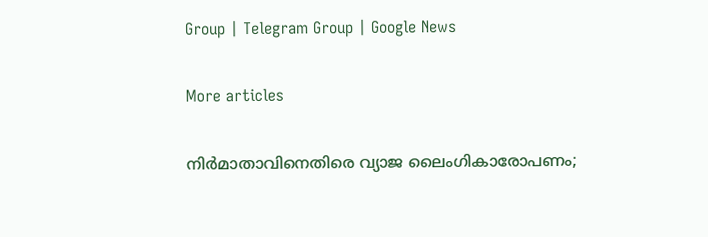Group | Telegram Group | Google News

More articles

നിർമാതാവിനെതിരെ വ്യാജ ലൈംഗികാരോപണം;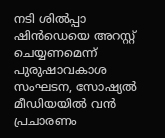നടി ശിൽപ്പാ ഷിൻഡെയെ അറസ്റ്റ് ചെയ്യണമെന്ന് പുരുഷാവകാശ സംഘടന, സോഷ്യൽ മീഡിയയിൽ വൻ പ്രചാരണം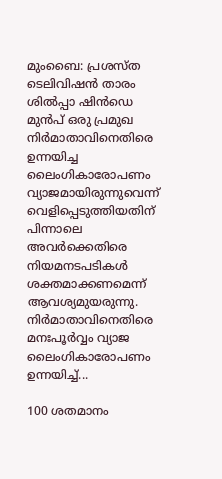മുംബൈ: പ്രശസ്ത ടെലിവിഷൻ താരം ശിൽപ്പാ ഷിൻഡെ മുൻപ് ഒരു പ്രമുഖ നിർമാതാവിനെതിരെ ഉന്നയിച്ച ലൈംഗികാരോപണം വ്യാജമായിരുന്നുവെന്ന് വെളിപ്പെടുത്തിയതിന് പിന്നാലെ അവർക്കെതിരെ നിയമനടപടികൾ ശക്തമാക്കണമെന്ന് ആവശ്യമുയരുന്നു. നിർമാതാവിനെതിരെ മനഃപൂർവ്വം വ്യാജ ലൈംഗികാരോപണം ഉന്നയിച്ച്...

100 ശതമാനം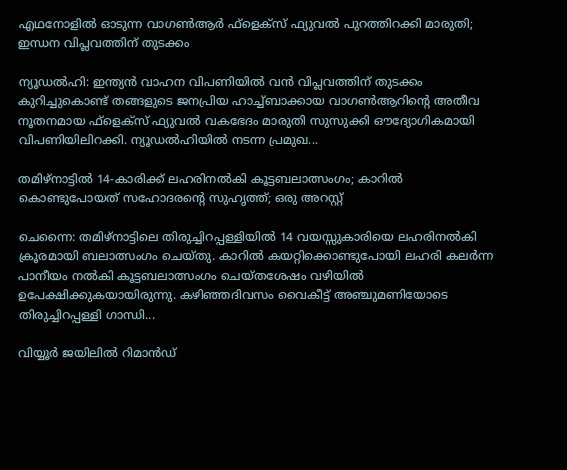എഥനോളിൽ ഓടുന്ന വാഗൺആർ ഫ്ളെക്സ് ഫ്യുവൽ പുറത്തിറക്കി മാരുതി; ഇന്ധന വിപ്ലവത്തിന് തുടക്കം

ന്യൂഡൽഹി: ഇന്ത്യൻ വാഹന വിപണിയിൽ വൻ വിപ്ലവത്തിന് തുടക്കം കുറിച്ചുകൊണ്ട് തങ്ങളുടെ ജനപ്രിയ ഹാച്ച്ബാക്കായ വാഗൺആറിന്റെ അതീവ നൂതനമായ ഫ്‌ളെക്‌സ് ഫ്യുവൽ വകഭേദം മാരുതി സുസുക്കി ഔദ്യോഗികമായി വിപണിയിലിറക്കി. ന്യൂഡൽഹിയിൽ നടന്ന പ്രമുഖ...

തമിഴ്നാട്ടിൽ 14-കാരിക്ക് ലഹരിനൽകി കൂട്ടബലാത്സംഗം; കാറിൽ കൊണ്ടുപോയത് സഹോദരന്റെ സുഹൃത്ത്; ഒരു അറസ്റ്റ്

ചെന്നൈ: തമിഴ്നാട്ടിലെ തിരുച്ചിറപ്പള്ളിയിൽ 14 വയസ്സുകാരിയെ ലഹരിനൽകി ക്രൂരമായി ബലാത്സംഗം ചെയ്തു. കാറിൽ കയറ്റിക്കൊണ്ടുപോയി ലഹരി കലർന്ന പാനീയം നൽകി കൂട്ടബലാത്സംഗം ചെയ്തശേഷം വഴിയിൽ ഉപേക്ഷിക്കുകയായിരുന്നു. കഴിഞ്ഞദിവസം വൈകീട്ട് അഞ്ചുമണിയോടെ തിരുച്ചിറപ്പള്ളി ഗാന്ധി...

വിയ്യൂർ ജയിലിൽ റിമാൻഡ്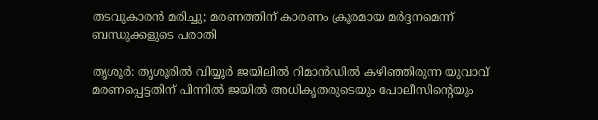തടവുകാരൻ മരിച്ചു; മരണത്തിന് കാരണം ക്രൂരമായ മർദ്ദനമെന്ന് ബന്ധുക്കളുടെ പരാതി

തൃശൂർ: തൃശൂരിൽ വിയ്യൂർ ജയിലിൽ റിമാൻഡിൽ കഴിഞ്ഞിരുന്ന യുവാവ് മരണപ്പെട്ടതിന് പിന്നിൽ ജയിൽ അധികൃതരുടെയും പോലീസിന്റെയും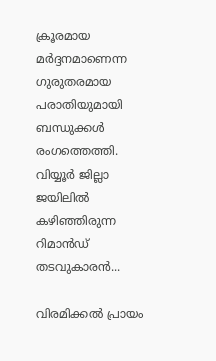ക്രൂരമായ മർദ്ദനമാണെന്ന ഗുരുതരമായ പരാതിയുമായി ബന്ധുക്കൾ രംഗത്തെത്തി. വിയ്യൂർ ജില്ലാ ജയിലിൽ കഴിഞ്ഞിരുന്ന റിമാൻഡ് തടവുകാരൻ...

വിരമിക്കൽ പ്രായം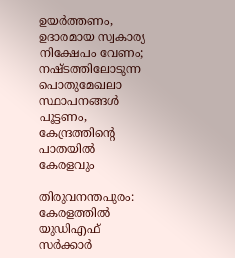ഉയർത്തണം, ഉദാരമായ സ്വകാര്യ നിക്ഷേപം വേണം; നഷ്ടത്തിലോടുന്ന പൊതുമേഖലാ സ്ഥാപനങ്ങള്‍ പൂട്ടണം, കേന്ദ്രത്തിന്റെ പാതയില്‍ കേരളവും

തിരുവനന്തപുരം: കേരളത്തിൽ യുഡിഎഫ് സർക്കാർ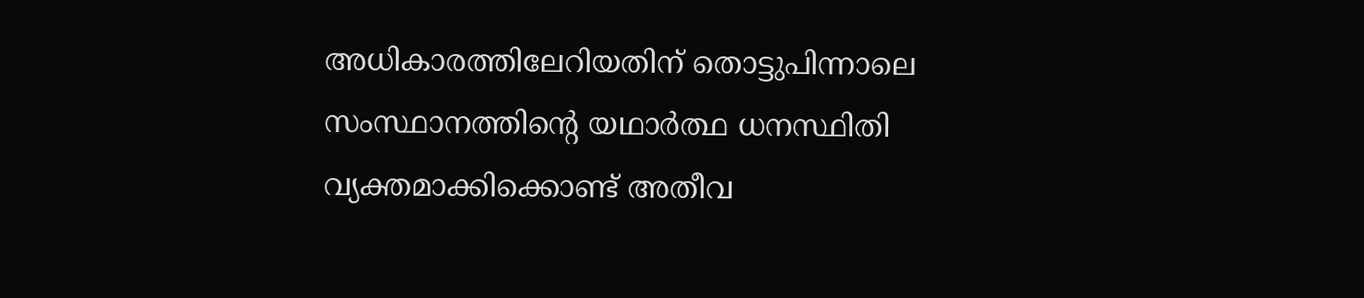അധികാരത്തിലേറിയതിന് തൊട്ടുപിന്നാലെ സംസ്ഥാനത്തിന്റെ യഥാർത്ഥ ധനസ്ഥിതി വ്യക്തമാക്കിക്കൊണ്ട് അതീവ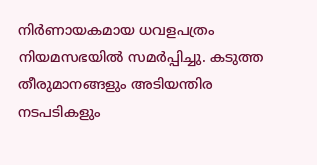നിർണായകമായ ധവളപത്രം നിയമസഭയിൽ സമർപ്പിച്ചു. കടുത്ത തീരുമാനങ്ങളും അടിയന്തിര നടപടികളും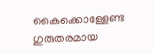കൈക്കൊള്ളേണ്ട ഗുരുതരമായ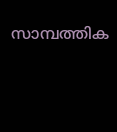സാമ്പത്തിക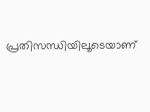പ്രതിസന്ധിയിലൂടെയാണ്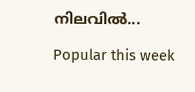നിലവിൽ...

Popular this week